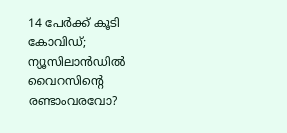14 പേർക്ക് കൂടി കോവിഡ്; ന്യൂസിലാൻഡിൽ വൈറസിന്‍റെ രണ്ടാംവരവോ?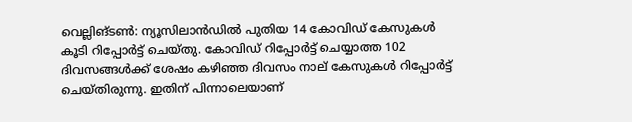വെല്ലിങ്ടൺ: ന്യൂസിലാൻഡിൽ പുതിയ 14 കോവിഡ് കേസുകൾ കൂടി റിപ്പോർട്ട് ചെയ്തു. കോവിഡ് റിപ്പോർട്ട് ചെയ്യാത്ത 102 ദിവസങ്ങൾക്ക് ശേഷം കഴിഞ്ഞ ദിവസം നാല് കേസുകൾ റിപ്പോർട്ട് ചെയ്തിരുന്നു. ഇതിന് പിന്നാലെയാണ്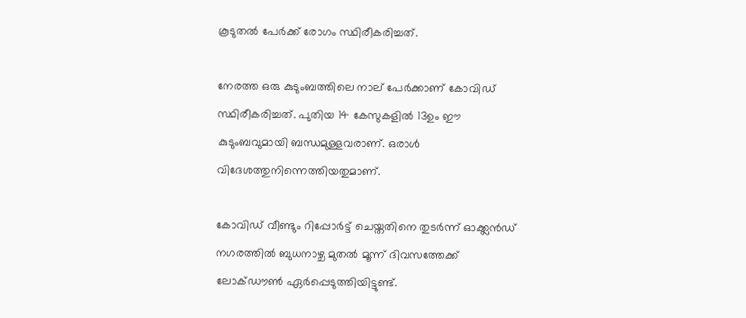കൂടുതൽ പേർക്ക് രോഗം സ്ഥിരീകരിച്ചത്.

നേരത്ത ഒരു കുടുംബത്തിലെ നാല് പേർക്കാണ് കോവിഡ് സ്ഥിരീകരിച്ചത്. പുതിയ 14 കേസുകളിൽ 13ഉം ഈ കുടുംബവുമായി ബന്ധമുള്ളവരാണ്. ഒരാൾ വിദേശത്തുനിന്നെത്തിയതുമാണ്.

കോവിഡ് വീണ്ടും റിപ്പോർട്ട് ചെയ്തതിനെ തുടർന്ന് ഓക്ക്ലൻഡ് നഗരത്തിൽ ബുധനാഴ്ച മുതൽ മൂന്ന് ദിവസത്തേക്ക് ലോക്ഡൗൺ ഏർപ്പെടുത്തിയിട്ടുണ്ട്.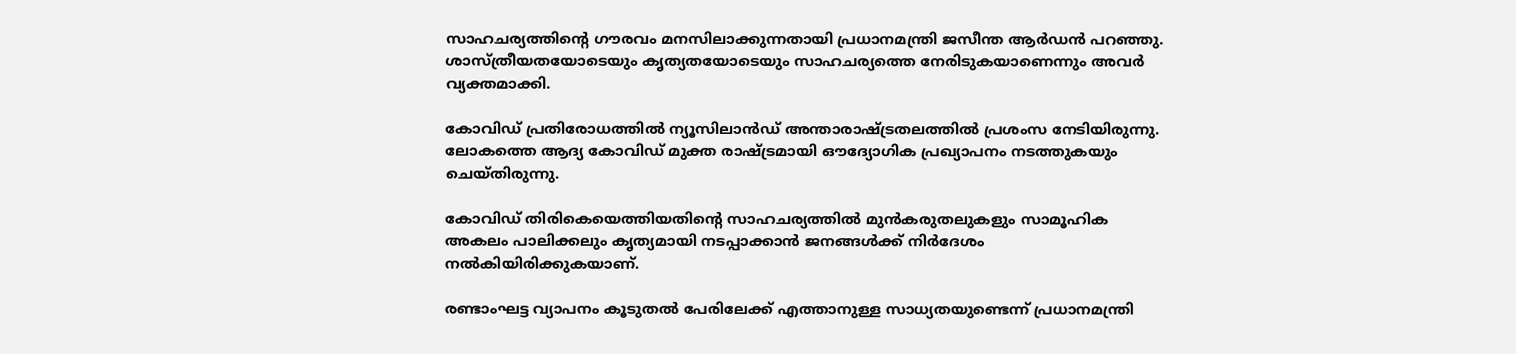സാഹചര്യത്തിന്‍റെ ഗൗരവം മനസിലാക്കുന്നതായി പ്രധാനമന്ത്രി ജസീന്ത ആർഡൻ പറഞ്ഞു. ശാസ്ത്രീയതയോടെയും കൃത്യതയോടെയും സാഹചര്യത്തെ നേരിടുകയാണെന്നും അവർ വ്യക്തമാക്കി.

കോവിഡ് പ്രതിരോധത്തിൽ ന്യൂസിലാൻഡ് അന്താരാഷ്ട്രതലത്തിൽ പ്രശംസ നേടിയിരുന്നു. ലോകത്തെ ആദ്യ കോവിഡ് മുക്ത രാഷ്ട്രമായി ഔദ്യോഗിക പ്രഖ്യാപനം നടത്തുകയും ചെയ്തിരുന്നു.

കോവിഡ് തിരികെയെത്തിയതിന്‍റെ സാഹചര്യത്തിൽ മുൻകരുതലുകളും സാമൂഹിക അകലം പാലിക്കലും കൃത്യമായി നടപ്പാക്കാൻ ജനങ്ങൾക്ക് നിർദേശം നൽകിയിരിക്കുകയാണ്.

രണ്ടാംഘട്ട വ്യാപനം കൂടുതൽ പേരിലേക്ക് എത്താനുള്ള സാധ്യതയുണ്ടെന്ന് പ്രധാനമന്ത്രി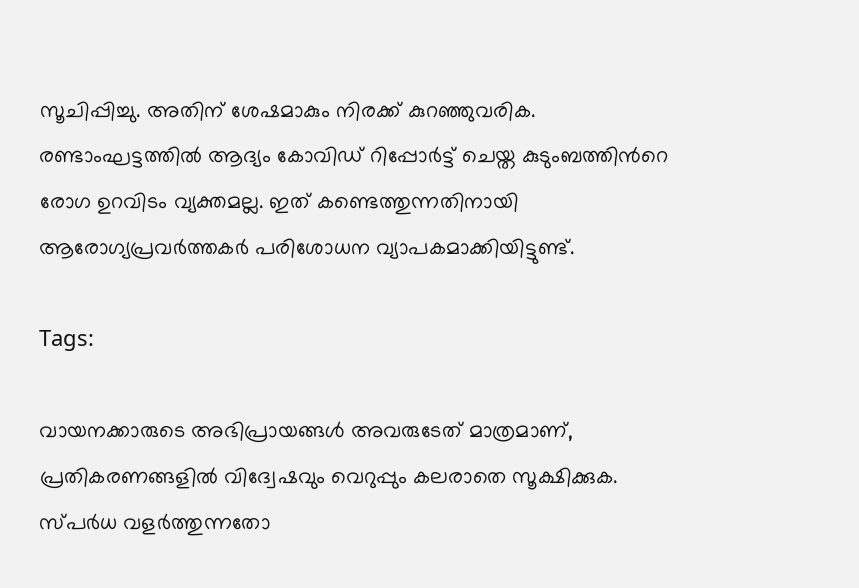സൂചിപ്പിച്ചു. അതിന് ശേഷമാകും നിരക്ക് കുറഞ്ഞുവരിക. രണ്ടാംഘട്ടത്തിൽ ആദ്യം കോവിഡ് റിപ്പോർട്ട് ചെയ്ത കുടുംബത്തിന്‍റെ രോഗ ഉറവിടം വ്യക്തമല്ല. ഇത് കണ്ടെത്തുന്നതിനായി ആരോഗ്യപ്രവർത്തകർ പരിശോധന വ്യാപകമാക്കിയിട്ടുണ്ട്.

Tags:

വായനക്കാരുടെ അഭിപ്രായങ്ങള്‍ അവരുടേത് മാത്രമാണ്, പ്രതികരണങ്ങളിൽ വിദ്വേഷവും വെറുപ്പും കലരാതെ സൂക്ഷിക്കുക. സ്പർധ വളർത്തുന്നതോ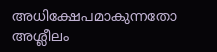അധിക്ഷേപമാകുന്നതോ അശ്ലീലം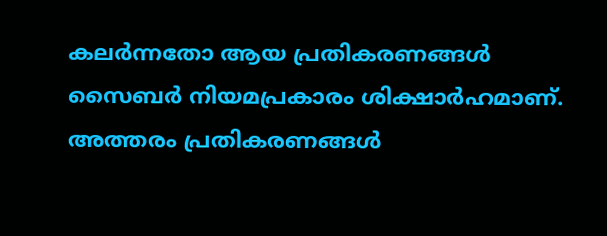കലർന്നതോ ആയ പ്രതികരണങ്ങൾ സൈബർ നിയമപ്രകാരം ശിക്ഷാർഹമാണ്. അത്തരം പ്രതികരണങ്ങൾ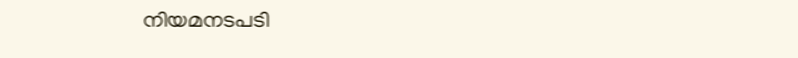നിയമനടപടി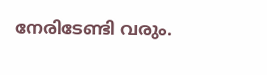നേരിടേണ്ടി വരും.